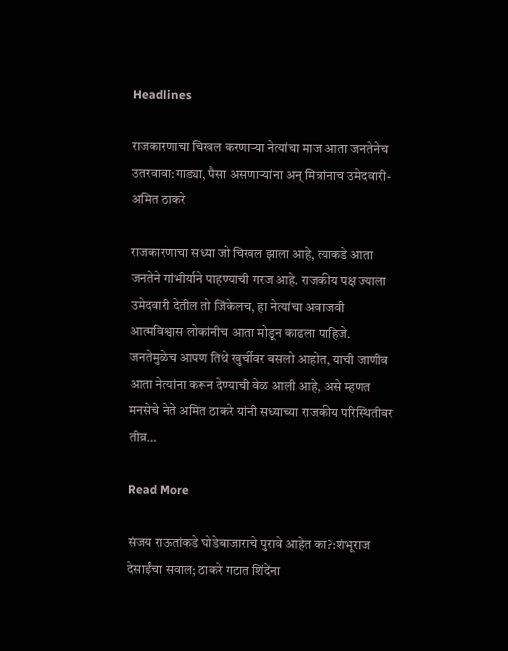Headlines

राजकारणाचा चिखल करणाऱ्या नेत्यांचा माज आता जनतेनेच उतरवावा:गाड्या, पैसा असणाऱ्यांना अन् मित्रांनाच उमेदवारी- अमित ठाकरे

राजकारणाचा सध्या जो चिखल झाला आहे, त्याकडे आता जनतेने गांभीर्याने पाहण्याची गरज आहे. राजकीय पक्ष ज्याला उमेदवारी देतील तो जिंकेलच, हा नेत्यांचा अवाजवी आत्मविश्वास लोकांनीच आता मोडून काढला पाहिजे. जनतेमुळेच आपण तिथे खुर्चीवर बसलो आहोत, याची जाणीव आता नेत्यांना करून देण्याची वेळ आली आहे, असे म्हणत मनसेचे नेते अमित ठाकरे यांनी सध्याच्या राजकीय परिस्थितीवर तीव्र…

Read More

संजय राऊतांकडे घोडेबाजाराचे पुरावे आहेत का?:शंभूराज देसाईंचा सवाल; ठाकरे गटात शिंदेंना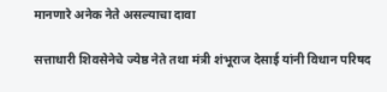मानणारे अनेक नेते असल्याचा दावा

सत्ताधारी शिवसेनेचे ज्येष्ठ नेते तथा मंत्री शंभूराज देसाई यांनी विधान परिषद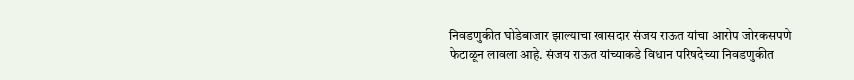निवडणुकीत घोडेबाजार झाल्याचा खासदार संजय राऊत यांचा आरोप जोरकसपणे फेटाळून लावला आहे. संजय राऊत यांच्याकडे विधान परिषदेच्या निवडणुकीत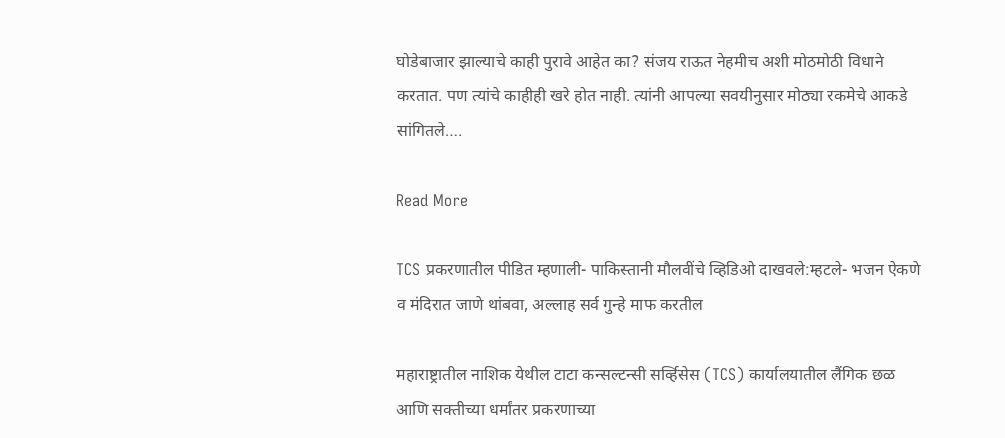घोडेबाजार झाल्याचे काही पुरावे आहेत का? संजय राऊत नेहमीच अशी मोठमोठी विधाने करतात. पण त्यांचे काहीही खरे होत नाही. त्यांनी आपल्या सवयीनुसार मोठ्या रकमेचे आकडे सांगितले….

Read More

TCS प्रकरणातील पीडित म्हणाली- पाकिस्तानी मौलवींचे व्हिडिओ दाखवले:म्हटले- भजन ऐकणे व मंदिरात जाणे थांबवा, अल्लाह सर्व गुन्हे माफ करतील

महाराष्ट्रातील नाशिक येथील टाटा कन्सल्टन्सी सर्व्हिसेस (TCS) कार्यालयातील लैंगिक छळ आणि सक्तीच्या धर्मांतर प्रकरणाच्या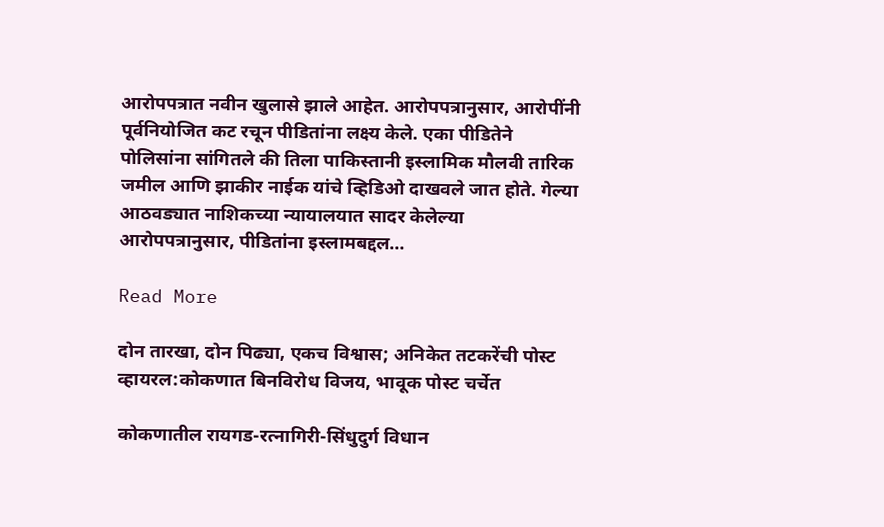आरोपपत्रात नवीन खुलासे झाले आहेत. आरोपपत्रानुसार, आरोपींनी पूर्वनियोजित कट रचून पीडितांना लक्ष्य केले. एका पीडितेने पोलिसांना सांगितले की तिला पाकिस्तानी इस्लामिक मौलवी तारिक जमील आणि झाकीर नाईक यांचे व्हिडिओ दाखवले जात होते. गेल्या आठवड्यात नाशिकच्या न्यायालयात सादर केलेल्या आरोपपत्रानुसार, पीडितांना इस्लामबद्दल…

Read More

दोन तारखा, दोन पिढ्या, एकच विश्वास; अनिकेत तटकरेंची पोस्ट व्हायरल:कोकणात बिनविरोध विजय, भावूक पोस्ट चर्चेत

कोकणातील रायगड-रत्नागिरी-सिंधुदुर्ग विधान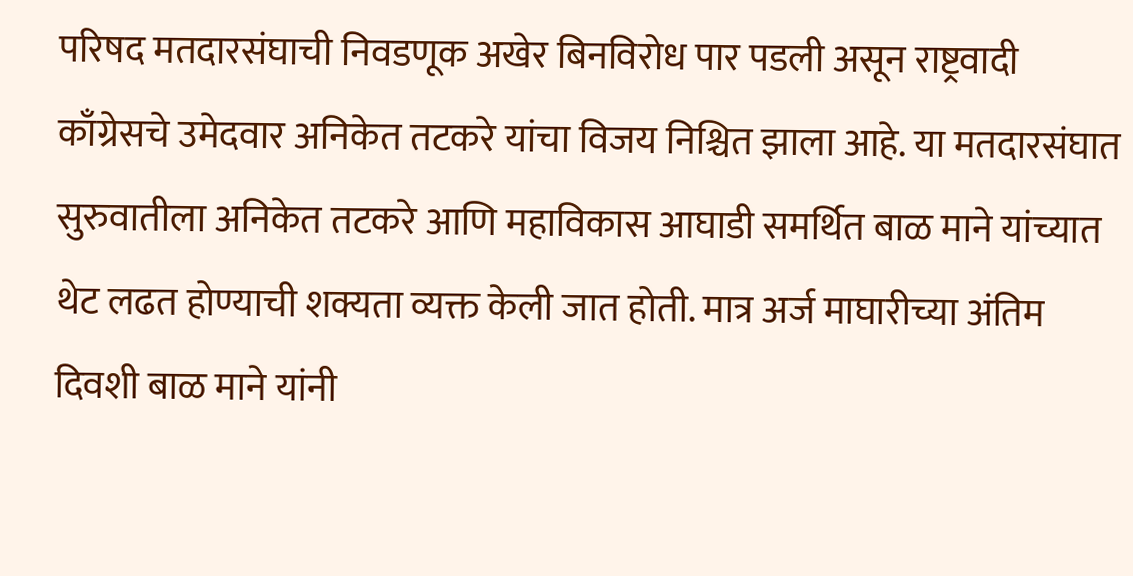परिषद मतदारसंघाची निवडणूक अखेर बिनविरोध पार पडली असून राष्ट्रवादी काँग्रेसचे उमेदवार अनिकेत तटकरे यांचा विजय निश्चित झाला आहे. या मतदारसंघात सुरुवातीला अनिकेत तटकरे आणि महाविकास आघाडी समर्थित बाळ माने यांच्यात थेट लढत होण्याची शक्यता व्यक्त केली जात होती. मात्र अर्ज माघारीच्या अंतिम दिवशी बाळ माने यांनी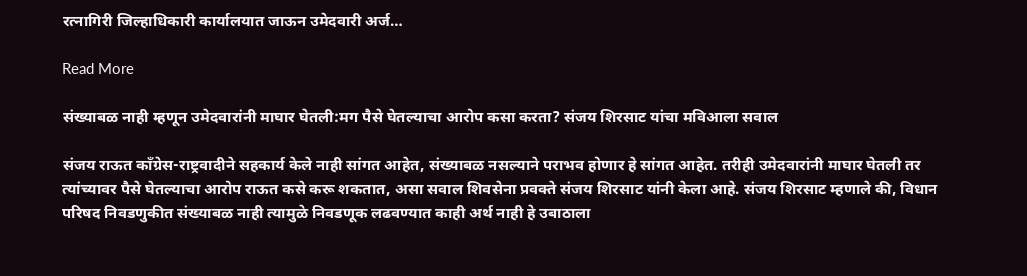रत्नागिरी जिल्हाधिकारी कार्यालयात जाऊन उमेदवारी अर्ज…

Read More

संख्याबळ नाही म्हणून उमेदवारांनी माघार घेतली:मग पैसे घेतल्याचा आरोप कसा करता? संजय शिरसाट यांचा मविआला सवाल

संजय राऊत काँग्रेस-राष्ट्रवादीने सहकार्य केले नाही सांगत आहेत, संख्याबळ नसल्याने पराभव होणार हे सांगत आहेत. तरीही उमेदवारांनी माघार घेतली तर त्यांच्यावर पैसे घेतल्याचा आरोप राऊत कसे करू शकतात, असा सवाल शिवसेना प्रवक्ते संजय शिरसाट यांनी केला आहे. संजय शिरसाट म्हणाले की, विधान परिषद निवडणुकीत संख्याबळ नाही त्यामुळे निवडणूक लढवण्यात काही अर्थ नाही हे उबाठाला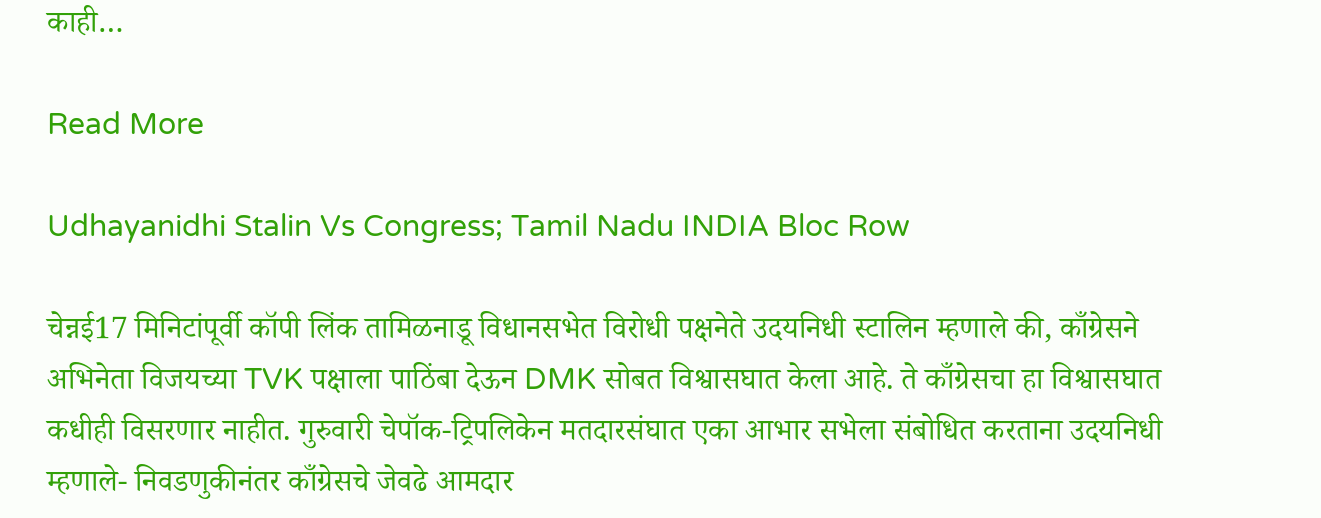काही…

Read More

Udhayanidhi Stalin Vs Congress; Tamil Nadu INDIA Bloc Row

चेन्नई17 मिनिटांपूर्वी कॉपी लिंक तामिळनाडू विधानसभेत विरोधी पक्षनेते उदयनिधी स्टालिन म्हणाले की, काँग्रेसने अभिनेता विजयच्या TVK पक्षाला पाठिंबा देऊन DMK सोबत विश्वासघात केला आहे. ते काँग्रेसचा हा विश्वासघात कधीही विसरणार नाहीत. गुरुवारी चेपॉक-ट्रिपलिकेन मतदारसंघात एका आभार सभेला संबोधित करताना उदयनिधी म्हणाले- निवडणुकीनंतर काँग्रेसचे जेवढे आमदार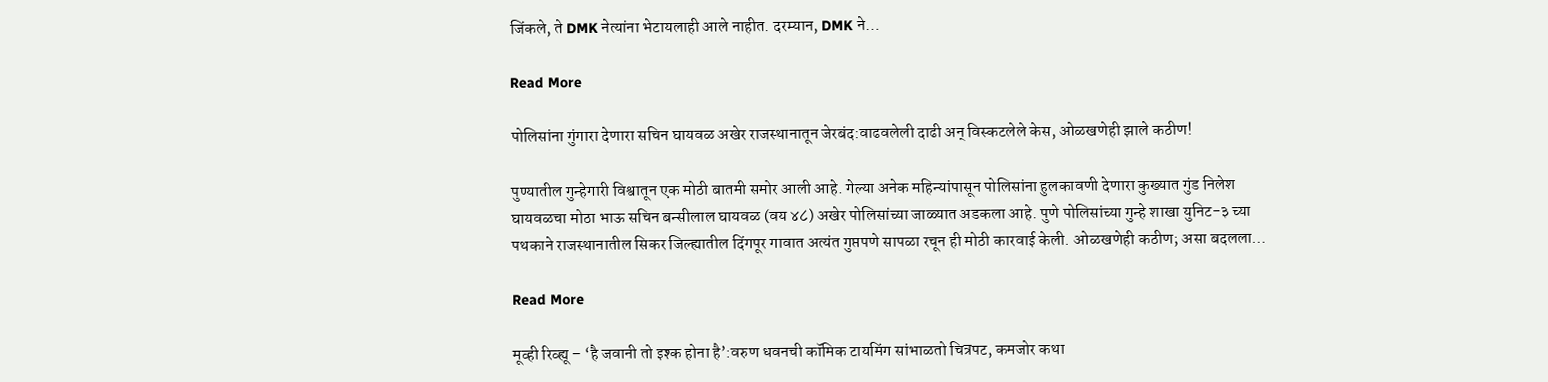जिंकले, ते DMK नेत्यांना भेटायलाही आले नाहीत. दरम्यान, DMK ने…

Read More

पोलिसांना गुंगारा देणारा सचिन घायवळ अखेर राजस्थानातून जेरबंद:वाढवलेली दाढी अन् विस्कटलेले केस, ओळखणेही झाले कठीण!

पुण्यातील गुन्हेगारी विश्वातून एक मोठी बातमी समोर आली आहे. गेल्या अनेक महिन्यांपासून पोलिसांना हुलकावणी देणारा कुख्यात गुंड निलेश घायवळचा मोठा भाऊ सचिन बन्सीलाल घायवळ (वय ४८) अखेर पोलिसांच्या जाळ्यात अडकला आहे. पुणे पोलिसांच्या गुन्हे शाखा युनिट-३ च्या पथकाने राजस्थानातील सिकर जिल्ह्यातील दिंगपूर गावात अत्यंत गुप्तपणे सापळा रचून ही मोठी कारवाई केली. ओळखणेही कठीण; असा बदलला…

Read More

मूव्ही रिव्ह्यू – ‘है जवानी तो इश्क होना है’:वरुण धवनची कॉमिक टायमिंग सांभाळतो चित्रपट, कमजोर कथा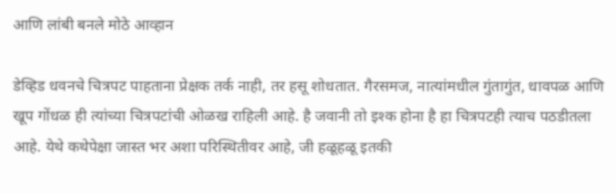आणि लांबी बनले मोठे आव्हान

डेव्हिड धवनचे चित्रपट पाहताना प्रेक्षक तर्क नाही, तर हसू शोधतात. गैरसमज, नात्यांमधील गुंतागुंत, धावपळ आणि खूप गोंधळ ही त्यांच्या चित्रपटांची ओळख राहिली आहे. है जवानी तो इश्क होना है हा चित्रपटही त्याच पठडीतला आहे. येथे कथेपेक्षा जास्त भर अशा परिस्थितीवर आहे, जी हळूहळू इतकी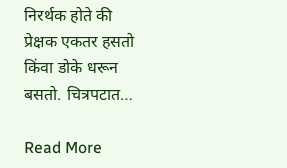निरर्थक होते की प्रेक्षक एकतर हसतो किंवा डोके धरून बसतो. चित्रपटात…

Read More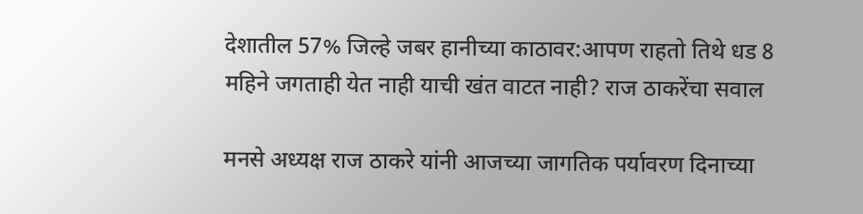देशातील 57% जिल्हे जबर हानीच्या काठावर:आपण राहतो तिथे धड 8 महिने जगताही येत नाही याची खंत वाटत नाही? राज ठाकरेंचा सवाल

मनसे अध्यक्ष राज ठाकरे यांनी आजच्या जागतिक पर्यावरण दिनाच्या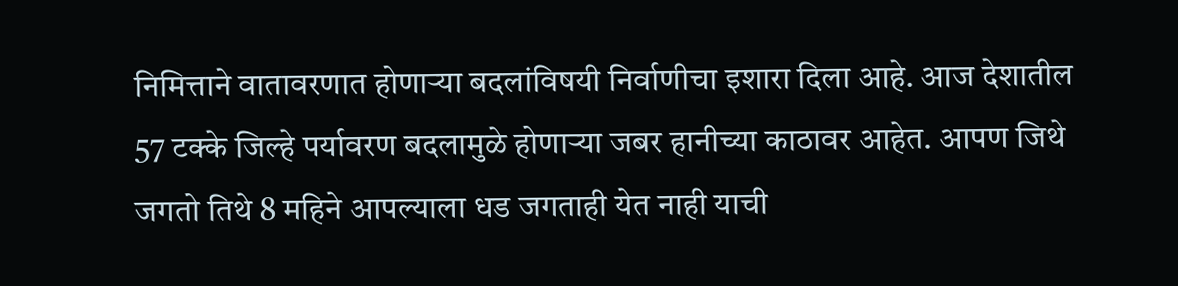निमित्ताने वातावरणात होणाऱ्या बदलांविषयी निर्वाणीचा इशारा दिला आहे. आज देशातील 57 टक्के जिल्हे पर्यावरण बदलामुळे होणाऱ्या जबर हानीच्या काठावर आहेत. आपण जिथे जगतो तिथे 8 महिने आपल्याला धड जगताही येत नाही याची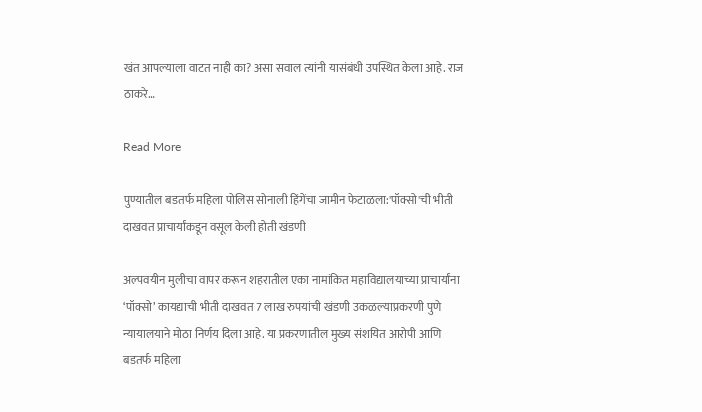खंत आपल्याला वाटत नाही का? असा सवाल त्यांनी यासंबंधी उपस्थित केला आहे. राज ठाकरे…

Read More

पुण्यातील बडतर्फ महिला पोलिस सोनाली हिंगेंचा जामीन फेटाळला:'पॉक्सो'ची भीती दाखवत प्राचार्यांकडून वसूल केली होती खंडणी

अल्पवयीन मुलीचा वापर करून शहरातील एका नामांकित महाविद्यालयाच्या प्राचार्यांना ‘पॉक्सो’ कायद्याची भीती दाखवत 7 लाख रुपयांची खंडणी उकळल्याप्रकरणी पुणे न्यायालयाने मोठा निर्णय दिला आहे. या प्रकरणातील मुख्य संशयित आरोपी आणि बडतर्फ महिला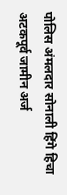पोलिस अंमलदार सोनाली हिंगे हिचा अटकपूर्व जामीन अर्ज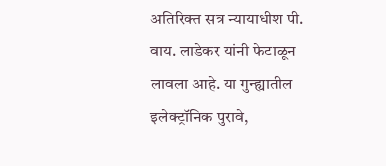अतिरिक्त सत्र न्यायाधीश पी. वाय. लाडेकर यांनी फेटाळून लावला आहे. या गुन्ह्यातील इलेक्ट्रॉनिक पुरावे,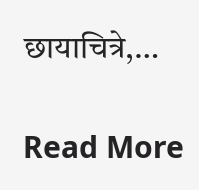छायाचित्रे,…

Read More